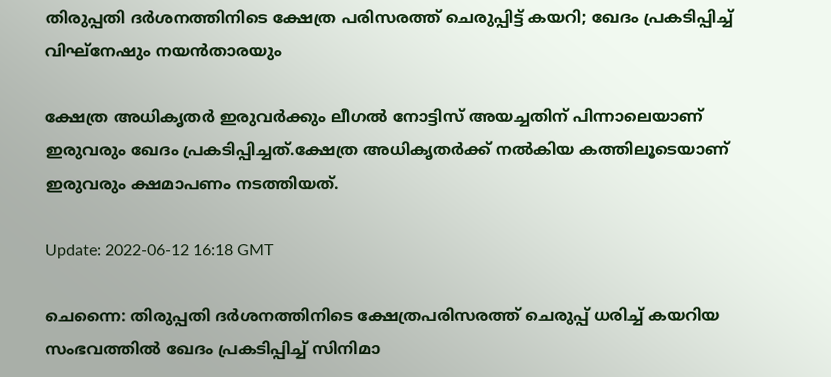തിരുപ്പതി ദര്‍ശനത്തിനിടെ ക്ഷേത്ര പരിസരത്ത് ചെരുപ്പിട്ട് കയറി; ഖേദം പ്രകടിപ്പിച്ച് വിഘ്‌നേഷും നയന്‍താരയും

ക്ഷേത്ര അധികൃതര്‍ ഇരുവര്‍ക്കും ലീഗല്‍ നോട്ടിസ് അയച്ചതിന് പിന്നാലെയാണ് ഇരുവരും ഖേദം പ്രകടിപ്പിച്ചത്.ക്ഷേത്ര അധികൃതര്‍ക്ക് നല്‍കിയ കത്തിലൂടെയാണ് ഇരുവരും ക്ഷമാപണം നടത്തിയത്.

Update: 2022-06-12 16:18 GMT

ചെന്നൈ: തിരുപ്പതി ദര്‍ശനത്തിനിടെ ക്ഷേത്രപരിസരത്ത് ചെരുപ്പ് ധരിച്ച് കയറിയ സംഭവത്തില്‍ ഖേദം പ്രകടിപ്പിച്ച് സിനിമാ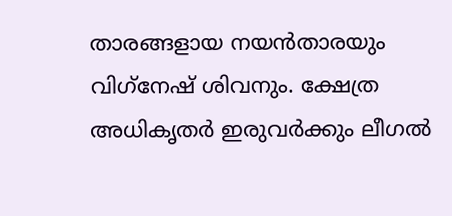താരങ്ങളായ നയന്‍താരയും വിഗ്‌നേഷ് ശിവനും. ക്ഷേത്ര അധികൃതര്‍ ഇരുവര്‍ക്കും ലീഗല്‍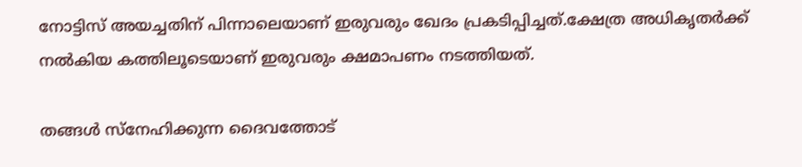നോട്ടിസ് അയച്ചതിന് പിന്നാലെയാണ് ഇരുവരും ഖേദം പ്രകടിപ്പിച്ചത്.ക്ഷേത്ര അധികൃതര്‍ക്ക് നല്‍കിയ കത്തിലൂടെയാണ് ഇരുവരും ക്ഷമാപണം നടത്തിയത്.

തങ്ങള്‍ സ്‌നേഹിക്കുന്ന ദൈവത്തോട്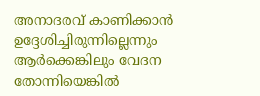അനാദരവ് കാണിക്കാന്‍ ഉദ്ദേശിച്ചിരുന്നില്ലെന്നും ആര്‍ക്കെങ്കിലും വേദന തോന്നിയെങ്കില്‍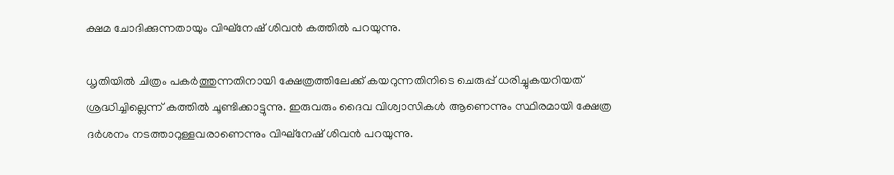ക്ഷമ ചോദിക്കുന്നതായും വിഘ്‌നേഷ് ശിവന്‍ കത്തില്‍ പറയുന്നു.

ധൃതിയില്‍ ചിത്രം പകര്‍ത്തുന്നതിനായി ക്ഷേത്രത്തിലേക്ക് കയറുന്നതിനിടെ ചെരുപ്പ് ധരിച്ചുകയറിയത് ശ്രദ്ധിച്ചില്ലെന്ന് കത്തില്‍ ചൂണ്ടിക്കാട്ടുന്നു. ഇരുവരും ദൈവ വിശ്വാസികള്‍ ആണെന്നും സ്ഥിരമായി ക്ഷേത്ര ദര്‍ശനം നടത്താറുള്ളവരാണെന്നും വിഘ്‌നേഷ് ശിവന്‍ പറയുന്നു.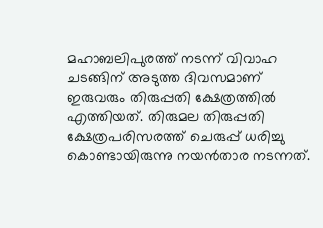മഹാബലിപുരത്ത് നടന്ന് വിവാഹ ചടങ്ങിന് അടുത്ത ദിവസമാണ് ഇരുവരും തിരുപ്പതി ക്ഷേത്രത്തില്‍ എത്തിയത്. തിരുമല തിരുപ്പതി ക്ഷേത്രപരിസരത്ത് ചെരുപ്പ് ധരിച്ചു കൊണ്ടായിരുന്നു നയന്‍താര നടന്നത്.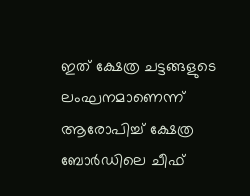ഇത് ക്ഷേത്ര ചട്ടങ്ങളുടെ ലംഘനമാണെന്ന് ആരോപിച്ച് ക്ഷേത്ര ബോര്‍ഡിലെ ചീഫ്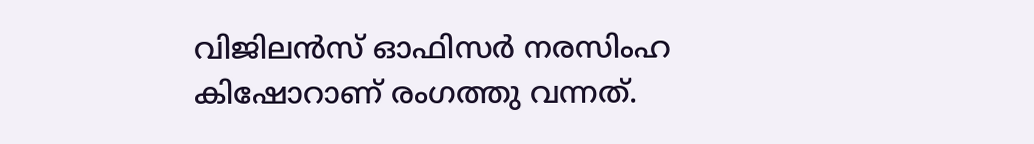വിജിലന്‍സ് ഓഫിസര്‍ നരസിംഹ കിഷോറാണ് രംഗത്തു വന്നത്.